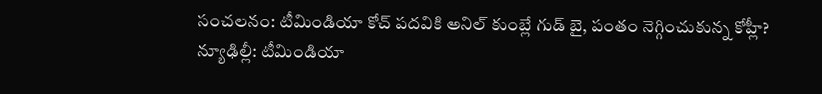సంచలనం: టీమిండియా కోచ్ పదవికి అనిల్ కుంబ్లే గుడ్ బై, పంతం నెగ్గించుకున్న కోహ్లీ?
న్యూఢిల్లీ: టీమిండియా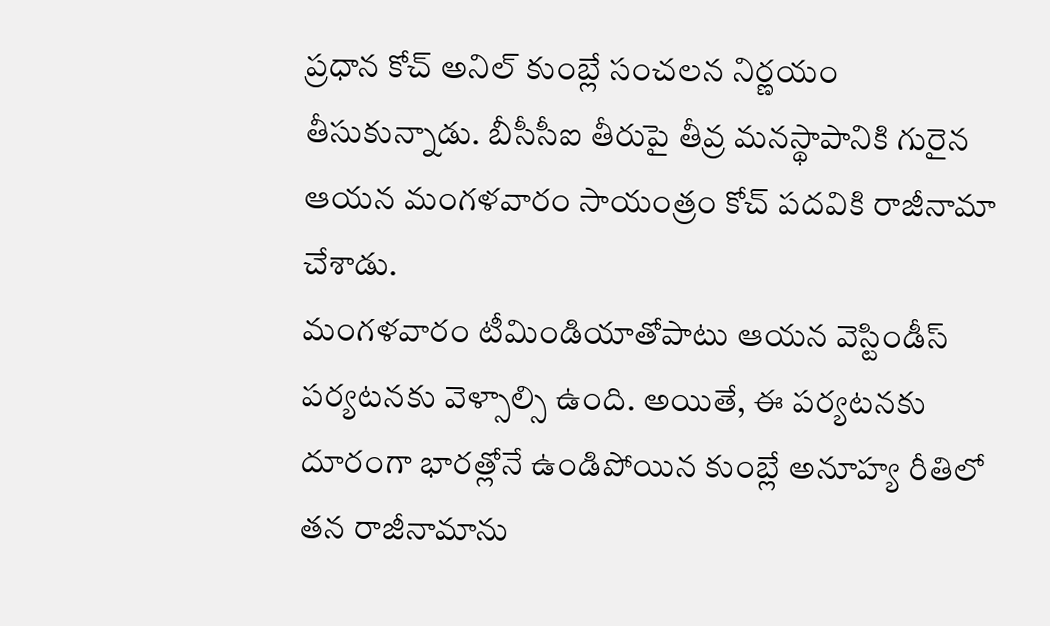ప్రధాన కోచ్ అనిల్ కుంబ్లే సంచలన నిర్ణయం తీసుకున్నాడు. బీసీసీఐ తీరుపై తీవ్ర మనస్థాపానికి గురైన ఆయన మంగళవారం సాయంత్రం కోచ్ పదవికి రాజీనామా చేశాడు.
మంగళవారం టీమిండియాతోపాటు ఆయన వెస్టిండీస్ పర్యటనకు వెళ్సాల్సి ఉంది. అయితే, ఈ పర్యటనకు దూరంగా భారత్లోనే ఉండిపోయిన కుంబ్లే అనూహ్య రీతిలో తన రాజీనామాను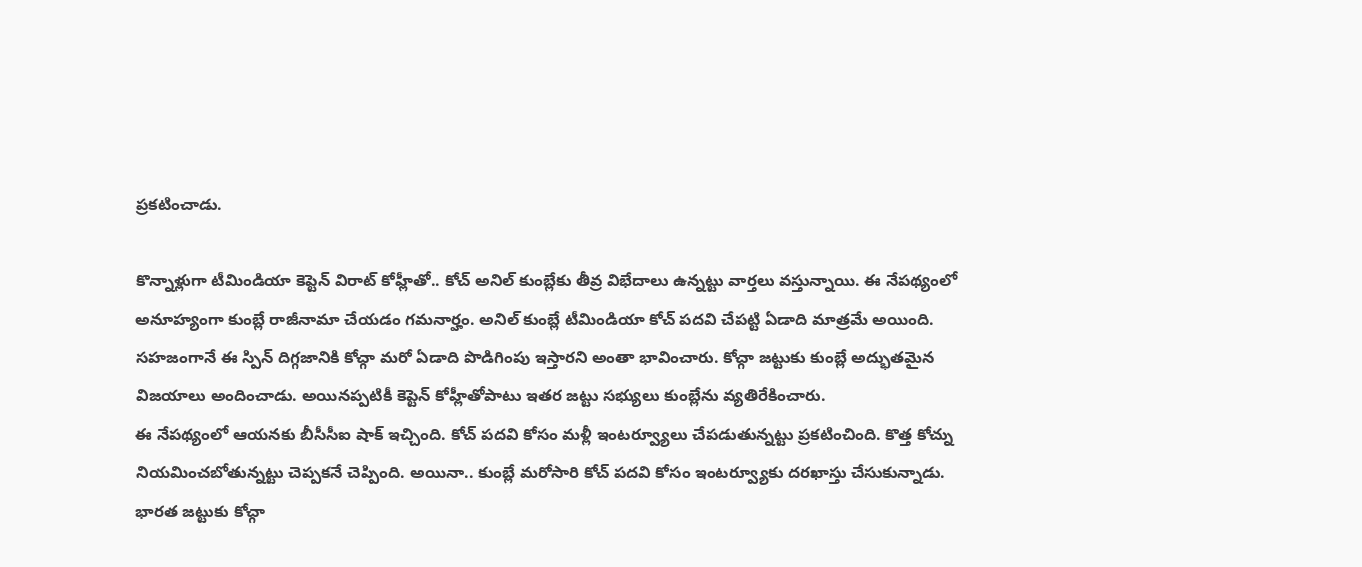ప్రకటించాడు.

కొన్నాళ్లుగా టీమిండియా కెప్టెన్ విరాట్ కోహ్లీతో.. కోచ్ అనిల్ కుంబ్లేకు తీవ్ర విభేదాలు ఉన్నట్టు వార్తలు వస్తున్నాయి. ఈ నేపథ్యంలో అనూహ్యంగా కుంబ్లే రాజీనామా చేయడం గమనార్హం. అనిల్ కుంబ్లే టీమిండియా కోచ్ పదవి చేపట్టి ఏడాది మాత్రమే అయింది.
సహజంగానే ఈ స్పిన్ దిగ్గజానికి కోచ్గా మరో ఏడాది పొడిగింపు ఇస్తారని అంతా భావించారు. కోచ్గా జట్టుకు కుంబ్లే అద్భుతమైన విజయాలు అందించాడు. అయినప్పటికీ కెప్టెన్ కోహ్లీతోపాటు ఇతర జట్టు సభ్యులు కుంబ్లేను వ్యతిరేకించారు.
ఈ నేపథ్యంలో ఆయనకు బీసీసీఐ షాక్ ఇచ్చింది. కోచ్ పదవి కోసం మళ్లీ ఇంటర్వ్యూలు చేపడుతున్నట్టు ప్రకటించింది. కొత్త కోచ్ను నియమించబోతున్నట్టు చెప్పకనే చెప్పింది. అయినా.. కుంబ్లే మరోసారి కోచ్ పదవి కోసం ఇంటర్వ్యూకు దరఖాస్తు చేసుకున్నాడు.
భారత జట్టుకు కోచ్గా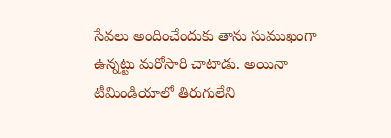సేవలు అందించేందుకు తాను సుముఖంగా ఉన్నట్టు మరోసారి చాటాడు. అయినా టీమిండియాలో తిరుగులేని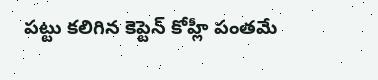పట్టు కలిగిన కెప్టెన్ కోహ్లీ పంతమే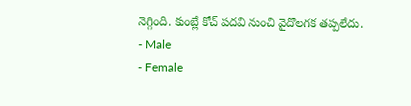నెగ్గింది. కుంబ్లే కోచ్ పదవి నుంచి వైదొలగక తప్పలేదు.
- Male
- Female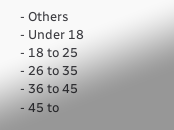- Others
- Under 18
- 18 to 25
- 26 to 35
- 36 to 45
- 45 to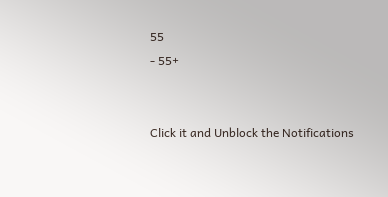55
- 55+


Click it and Unblock the Notifications